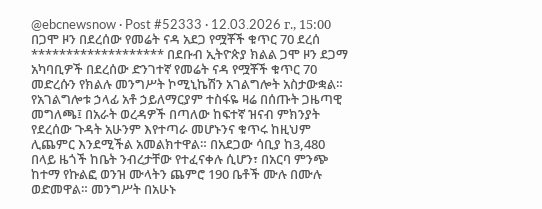@ebcnewsnow · Post #52333 · 12.03.2026 г., 15:00
በጋሞ ዞን በደረሰው የመሬት ናዳ አደጋ የሟቾች ቁጥር 70 ደረሰ ******************* በደቡብ ኢትዮጵያ ክልል ጋሞ ዞን ደጋማ አካባቢዎች በደረሰው ድንገተኛ የመሬት ናዳ የሟቾች ቁጥር 70 መድረሱን የክልሉ መንግሥት ኮሚኒኬሽን አገልግሎት አስታውቋል። የአገልግሎቱ ኃላፊ አቶ ኃይለማርያም ተስፋዬ ዛሬ በሰጡት ጋዜጣዊ መግለጫ፤ በአራት ወረዳዎች በጣለው ከፍተኛ ዝናብ ምክንያት የደረሰው ጉዳት አሁንም እየተጣራ መሆኑንና ቁጥሩ ከዚህም ሊጨምር እንደሚችል አመልክተዋል። በአደጋው ሳቢያ ከ3,480 በላይ ዜጎች ከቤት ንብረታቸው የተፈናቀሉ ሲሆን፣ በአርባ ምንጭ ከተማ የኩልፎ ወንዝ ሙላትን ጨምሮ 190 ቤቶች ሙሉ በሙሉ ወድመዋል። መንግሥት በአሁኑ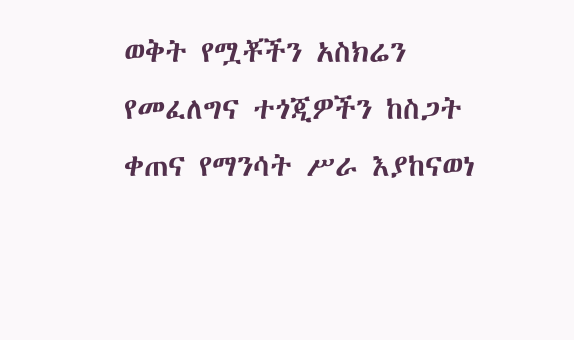ወቅት የሟቾችን አስክሬን የመፈለግና ተጎጂዎችን ከስጋት ቀጠና የማንሳት ሥራ እያከናወነ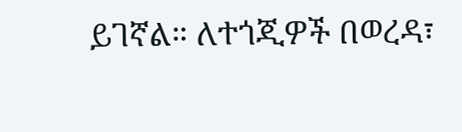ይገኛል። ለተጎጂዎች በወረዳ፣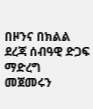በዞንና በክልል ደረጃ ሰብዓዊ ድጋፍ ማድረግ መጀመሩን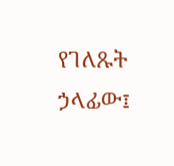የገለጹት ኃላፊው፤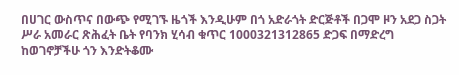በሀገር ውስጥና በውጭ የሚገኙ ዜጎች እንዲሁም በጎ አድራጎት ድርጅቶች በጋሞ ዞን አደጋ ስጋት ሥራ አመራር ጽሕፈት ቤት የባንክ ሂሳብ ቁጥር 1000321312865 ድጋፍ በማድረግ ከወገኖቻችሁ ጎን እንድትቆሙ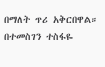በማለት ጥሪ አቅርበዋል። በተመስገን ተስፋዬ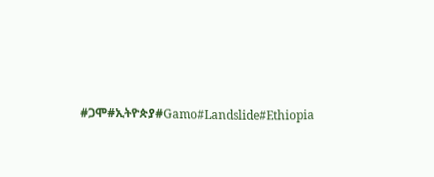#ጋሞ#ኢትዮጵያ#Gamo#Landslide#Ethiopia